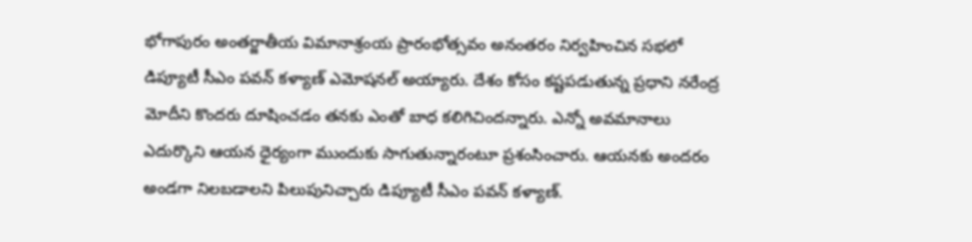భోగాపురం అంతర్జాతీయ విమానాశ్రంయ ప్రారంభోత్సవం అనంతరం నిర్వహించిన సభలో డిప్యూటీ సీఎం పవన్ కళ్యాణ్ ఎమోషనల్ అయ్యారు. దేశం కోసం కష్టపడుతున్న ప్రధాని నరేంద్ర మోదీని కొందరు దూషించడం తనకు ఎంతో బాధ కలిగిచిందన్నారు. ఎన్నో అవమానాలు ఎదుర్కొని ఆయన ధైర్యంగా ముందుకు సాగుతున్నారంటూ ప్రశంసించారు. ఆయనకు అందరం అండగా నిలబడాలని పిలుపునిచ్చారు డిప్యూటీ సీఎం పవన్ కళ్యాణ్.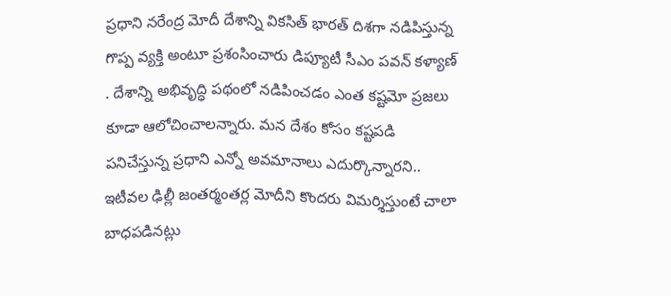ప్రధాని నరేంద్ర మోదీ దేశాన్ని వికసిత్ భారత్ దిశగా నడిపిస్తున్న గొప్ప వ్యక్తి అంటూ ప్రశంసించారు డిప్యూటీ సీఎం పవన్ కళ్యాణ్ . దేశాన్ని అభివృద్ధి పథంలో నడిపించడం ఎంత కష్టమో ప్రజలు కూడా ఆలోచించాలన్నారు. మన దేశం కోసం కష్టపడి పనిచేస్తున్న ప్రధాని ఎన్నో అవమానాలు ఎదుర్కొన్నారని.. ఇటీవల ఢిల్లీ జంతర్మంతర్ల మోదీని కొందరు విమర్శిస్తుంటే చాలా బాధపడినట్లు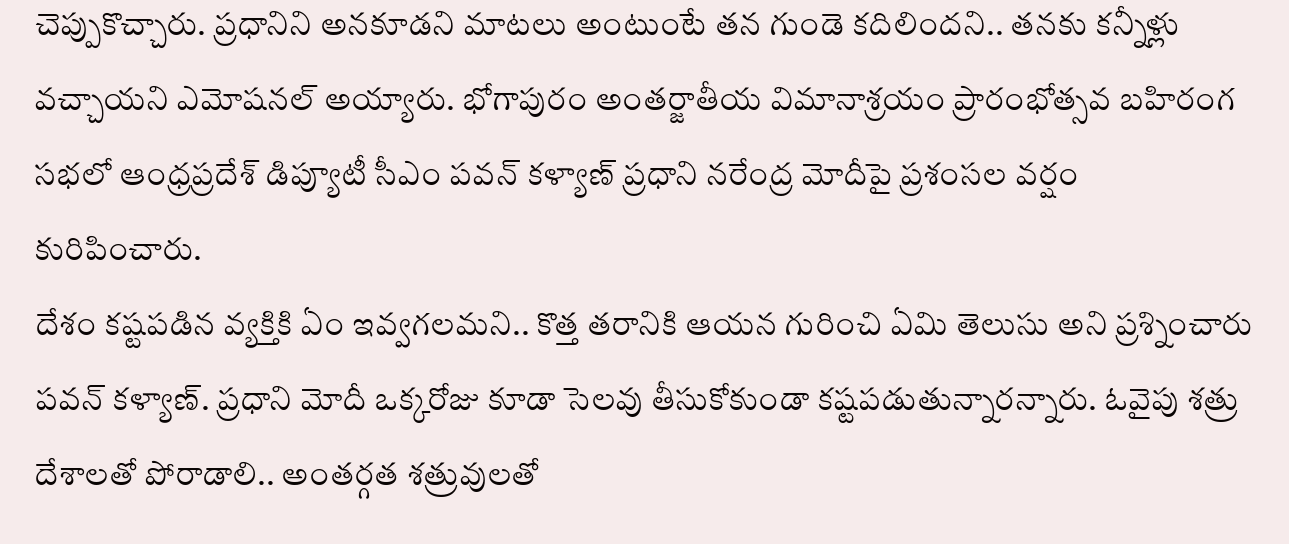చెప్పుకొచ్చారు. ప్రధానిని అనకూడని మాటలు అంటుంటే తన గుండె కదిలిందని.. తనకు కన్నీళ్లు వచ్చాయని ఎమోషనల్ అయ్యారు. భోగాపురం అంతర్జాతీయ విమానాశ్రయం ప్రారంభోత్సవ బహిరంగ సభలో ఆంధ్రప్రదేశ్ డిప్యూటీ సీఎం పవన్ కళ్యాణ్ ప్రధాని నరేంద్ర మోదీపై ప్రశంసల వర్షం కురిపించారు.
దేశం కష్టపడిన వ్యక్తికి ఏం ఇవ్వగలమని.. కొత్త తరానికి ఆయన గురించి ఏమి తెలుసు అని ప్రశ్నించారు పవన్ కళ్యాణ్. ప్రధాని మోదీ ఒక్కరోజు కూడా సెలవు తీసుకోకుండా కష్టపడుతున్నారన్నారు. ఓవైపు శత్రు దేశాలతో పోరాడాలి.. అంతర్గత శత్రువులతో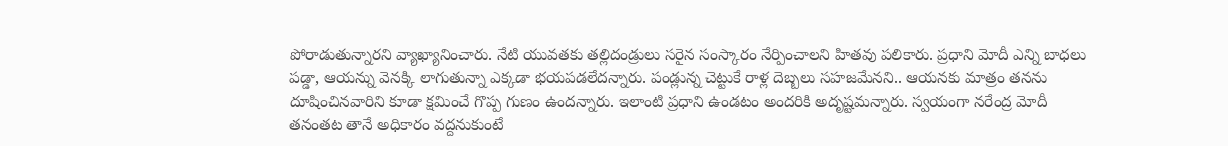పోరాడుతున్నారని వ్యాఖ్యానించారు. నేటి యువతకు తల్లిదండ్రులు సరైన సంస్కారం నేర్పించాలని హితవు పలికారు. ప్రధాని మోదీ ఎన్ని బాధలు పడ్డా, ఆయన్ను వెనక్కి లాగుతున్నా ఎక్కడా భయపడలేదన్నారు. పండ్లున్న చెట్టుకే రాళ్ల దెబ్బలు సహజమేనని.. ఆయనకు మాత్రం తనను దూషించినవారిని కూడా క్షమించే గొప్ప గుణం ఉందన్నారు. ఇలాంటి ప్రధాని ఉండటం అందరికి అదృష్టమన్నారు. స్వయంగా నరేంద్ర మోదీ తనంతట తానే అధికారం వద్దనుకుంటే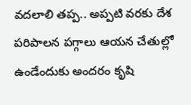వదలాలి తప్ప.. అప్పటి వరకు దేశ పరిపాలన పగ్గాలు ఆయన చేతుల్లో ఉండేందుకు అందరం కృషి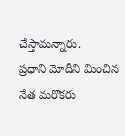చేస్తామన్నారు.
ప్రధాని మోదీని మించిన నేత మరొకరు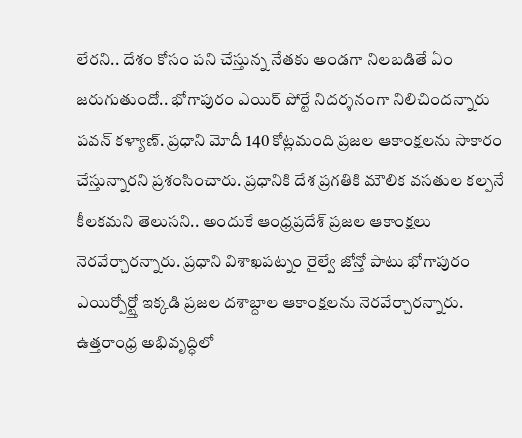లేరని.. దేశం కోసం పని చేస్తున్న నేతకు అండగా నిలబడితే ఏం జరుగుతుందో.. భోగాపురం ఎయిర్ పోర్టే నిదర్శనంగా నిలిచిందన్నారు పవన్ కళ్యాణ్. ప్రధాని మోదీ 140 కోట్లమంది ప్రజల ఆకాంక్షలను సాకారం చేస్తున్నారని ప్రశంసించారు. ప్రధానికి దేశ ప్రగతికి మౌలిక వసతుల కల్పనే కీలకమని తెలుసని.. అందుకే ఆంధ్రప్రదేశ్ ప్రజల ఆకాంక్షలు నెరవేర్చారన్నారు. ప్రధాని విశాఖపట్నం రైల్వే జోన్తో పాటు భోగాపురం ఎయిర్పోర్ట్తో ఇక్కడి ప్రజల దశాబ్దాల ఆకాంక్షలను నెరవేర్చారన్నారు. ఉత్తరాంధ్ర అభివృద్ధిలో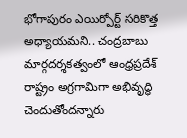భోగాపురం ఎయిర్పోర్ట్ సరికొత్త అధ్యాయమని.. చంద్రబాబు మార్గదర్శకత్వంలో ఆంధ్రప్రదేశ్ రాష్ట్రం అగ్రగామిగా అభివృద్ధి చెందుతోందన్నారు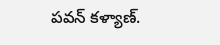పవన్ కళ్యాణ్.